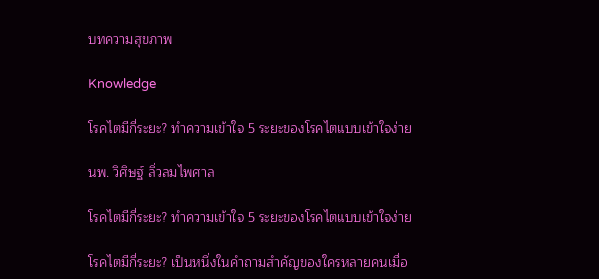บทความสุขภาพ

Knowledge

โรคไตมีกี่ระยะ? ทำความเข้าใจ 5 ระยะของโรคไตแบบเข้าใจง่าย

นพ. วิศิษฐ์ ลิ่วลมไพศาล

โรคไตมีกี่ระยะ? ทำความเข้าใจ 5 ระยะของโรคไตแบบเข้าใจง่าย

โรคไตมีกี่ระยะ? เป็นหนึ่งในคำถามสำคัญของใครหลายคนเมื่อ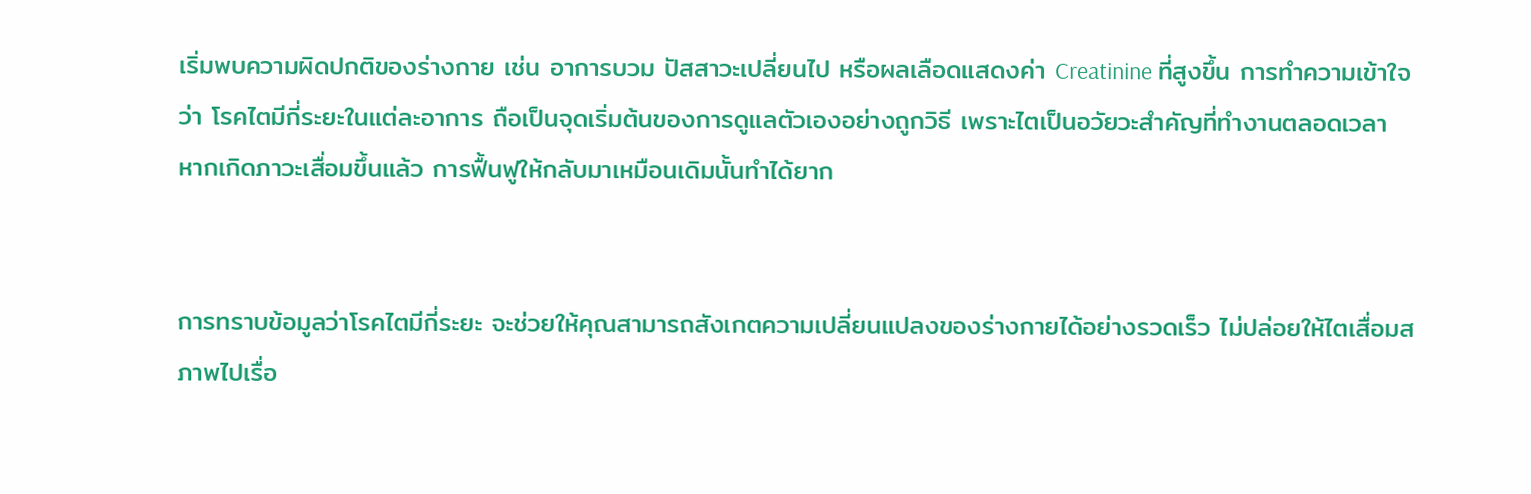เริ่มพบความผิดปกติของร่างกาย เช่น อาการบวม ปัสสาวะเปลี่ยนไป หรือผลเลือดแสดงค่า Creatinine ที่สูงขึ้น การทำความเข้าใจว่า โรคไตมีกี่ระยะในแต่ละอาการ ถือเป็นจุดเริ่มต้นของการดูแลตัวเองอย่างถูกวิธี เพราะไตเป็นอวัยวะสำคัญที่ทำงานตลอดเวลา หากเกิดภาวะเสื่อมขึ้นแล้ว การฟื้นฟูให้กลับมาเหมือนเดิมนั้นทำได้ยาก


การทราบข้อมูลว่าโรคไตมีกี่ระยะ จะช่วยให้คุณสามารถสังเกตความเปลี่ยนแปลงของร่างกายได้อย่างรวดเร็ว ไม่ปล่อยให้ไตเสื่อมสภาพไปเรื่อ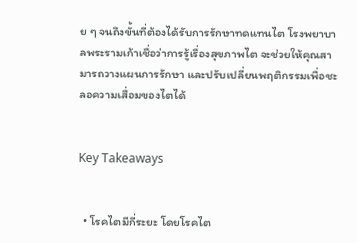ย ๆ จนถึงขั้นที่ต้องได้รับการรักษาทดแทนไต โรงพยาบาลพระรามเก้าเชื่อว่าการรู้เรื่องสุขภาพไต จะช่วยให้คุณสามารถวางแผนการรักษา และปรับเปลี่ยนพฤติกรรมเพื่อชะลอความเสื่อมของไตได้


Key Takeaways


  • โรคไตมีกี่ระยะ โดยโรคไต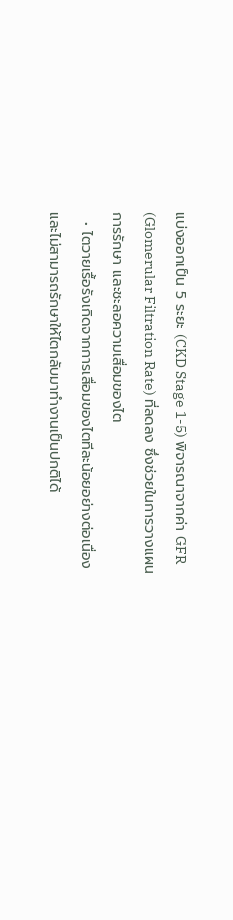แบ่งออกเป็น 5 ระยะ (CKD Stage 1-5) พิจารณาจากค่า GFR (Glomerular Filtration Rate) ที่ลดลง ซึ่งช่วยในการวางแผนการรักษา และชะลอความเสื่อมของไต
  • ไตวายเรื้อรังเกิดจากการเสื่อมของไตทีละน้อยอย่างต่อเนื่อง และไม่สามารถรักษาให้ไตกลับมาทำงานเป็นปกติได้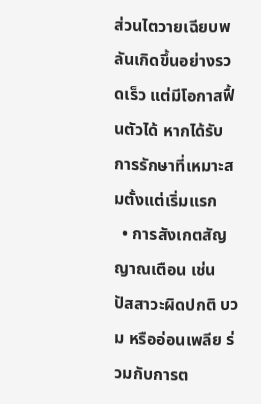ส่วนไตวายเฉียบพลันเกิดขึ้นอย่างรวดเร็ว แต่มีโอกาสฟื้นตัวได้ หากได้รับการรักษาที่เหมาะสมตั้งแต่เริ่มแรก
  • การสังเกตสัญญาณเตือน เช่น ปัสสาวะผิดปกติ บวม หรืออ่อนเพลีย ร่วมกับการต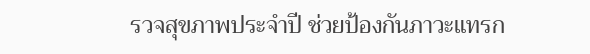รวจสุขภาพประจำปี ช่วยป้องกันภาวะแทรก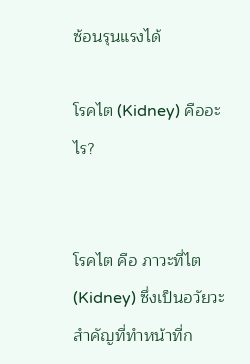ซ้อนรุนแรงได้

โรคไต (Kidney) คืออะไร?


โรคไต คือ ภาวะที่ไต (Kidney) ซึ่งเป็นอวัยวะสำคัญที่ทำหน้าที่ก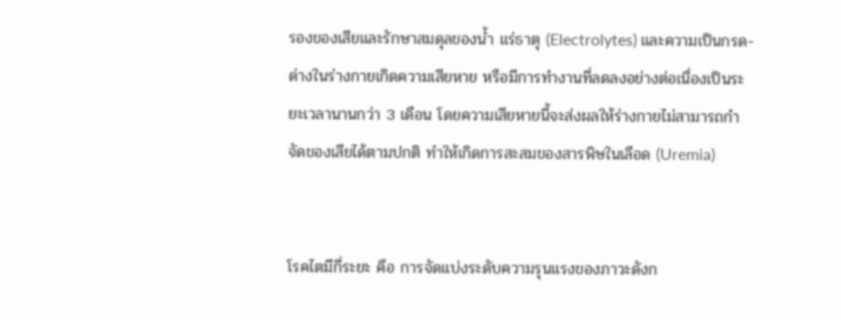รองของเสียและรักษาสมดุลของน้ำ แร่ธาตุ (Electrolytes) และความเป็นกรด-ด่างในร่างกายเกิดความเสียหาย หรือมีการทำงานที่ลดลงอย่างต่อเนื่องเป็นระยะเวลานานกว่า 3 เดือน โดยความเสียหายนี้จะส่งผลให้ร่างกายไม่สามารถกำจัดของเสียได้ตามปกติ ทำให้เกิดการสะสมของสารพิษในเลือด (Uremia)


โรคไตมีกี่ระยะ คือ การจัดแบ่งระดับความรุนแรงของภาวะดังก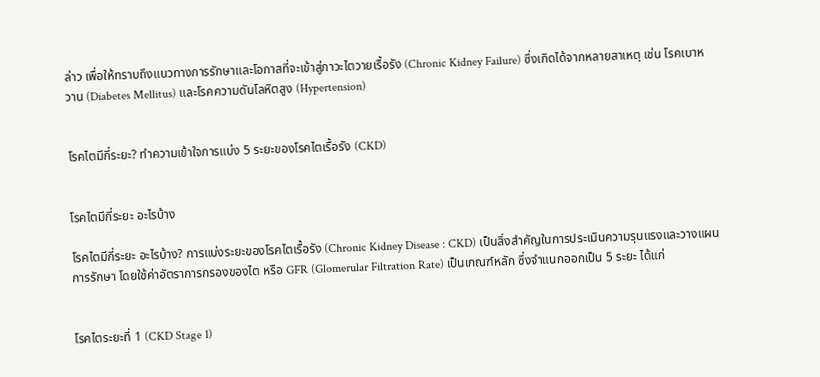ล่าว เพื่อให้ทราบถึงแนวทางการรักษาและโอกาสที่จะเข้าสู่ภาวะไตวายเรื้อรัง (Chronic Kidney Failure) ซึ่งเกิดได้จากหลายสาเหตุ เช่น โรคเบาหวาน (Diabetes Mellitus) และโรคความดันโลหิตสูง (Hypertension)


โรคไตมีกี่ระยะ? ทำความเข้าใจการแบ่ง 5 ระยะของโรคไตเรื้อรัง (CKD)


โรคไตมีกี่ระยะ อะไรบ้าง

โรคไตมีกี่ระยะ อะไรบ้าง? การแบ่งระยะของโรคไตเรื้อรัง (Chronic Kidney Disease : CKD) เป็นสิ่งสำคัญในการประเมินความรุนแรงและวางแผนการรักษา โดยใช้ค่าอัตราการกรองของไต หรือ GFR (Glomerular Filtration Rate) เป็นเกณฑ์หลัก ซึ่งจำแนกออกเป็น 5 ระยะ ได้แก่


โรคไตระยะที่ 1 (CKD Stage 1)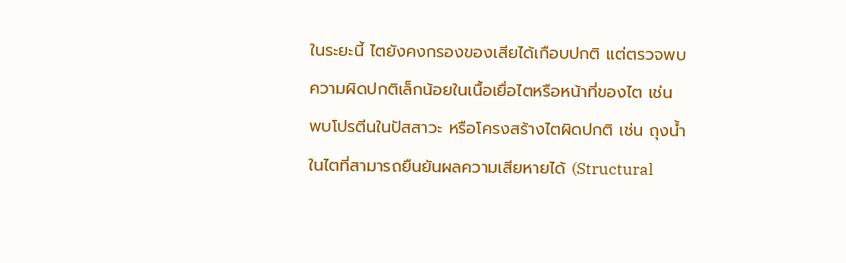ในระยะนี้ ไตยังคงกรองของเสียได้เกือบปกติ แต่ตรวจพบความผิดปกติเล็กน้อยในเนื้อเยื่อไตหรือหน้าที่ของไต เช่น พบโปรตีนในปัสสาวะ หรือโครงสร้างไตผิดปกติ เช่น ถุงน้ำในไตที่สามารถยืนยันผลความเสียหายได้ (Structural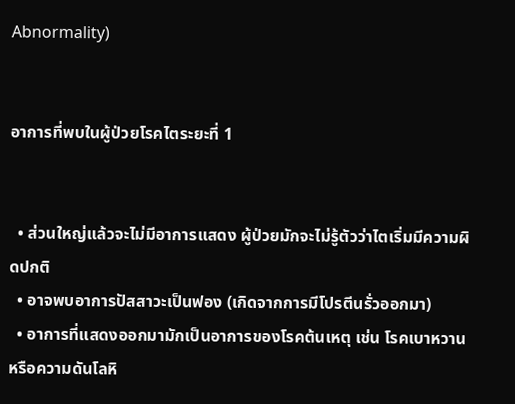Abnormality)


อาการที่พบในผู้ป่วยโรคไตระยะที่ 1


  • ส่วนใหญ่แล้วจะไม่มีอาการแสดง ผู้ป่วยมักจะไม่รู้ตัวว่าไตเริ่มมีความผิดปกติ
  • อาจพบอาการปัสสาวะเป็นฟอง (เกิดจากการมีโปรตีนรั่วออกมา)
  • อาการที่แสดงออกมามักเป็นอาการของโรคต้นเหตุ เช่น โรคเบาหวาน หรือความดันโลหิ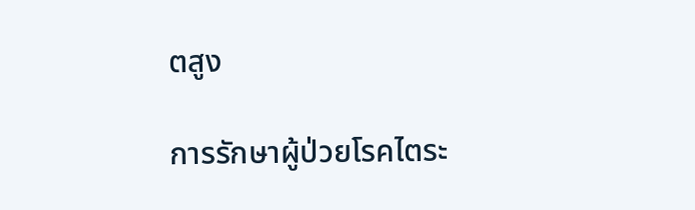ตสูง

การรักษาผู้ป่วยโรคไตระ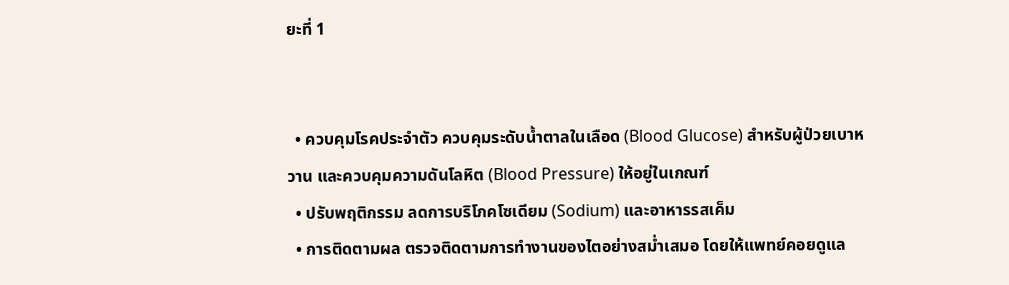ยะที่ 1


  • ควบคุมโรคประจำตัว ควบคุมระดับน้ำตาลในเลือด (Blood Glucose) สำหรับผู้ป่วยเบาหวาน และควบคุมความดันโลหิต (Blood Pressure) ให้อยู่ในเกณฑ์
  • ปรับพฤติกรรม ลดการบริโภคโซเดียม (Sodium) และอาหารรสเค็ม
  • การติดตามผล ตรวจติดตามการทำงานของไตอย่างสม่ำเสมอ โดยให้แพทย์คอยดูแล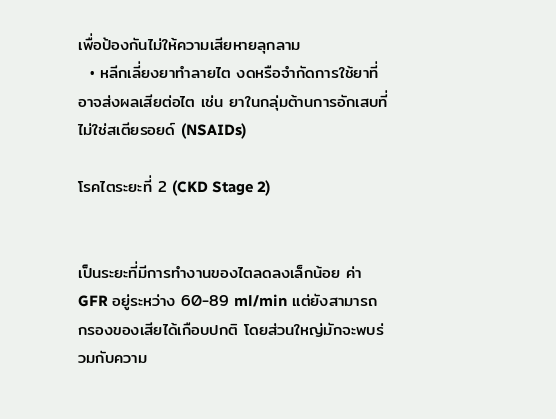เพื่อป้องกันไม่ให้ความเสียหายลุกลาม
  • หลีกเลี่ยงยาทำลายไต งดหรือจำกัดการใช้ยาที่อาจส่งผลเสียต่อไต เช่น ยาในกลุ่มต้านการอักเสบที่ไม่ใช่สเตียรอยด์ (NSAIDs)

โรคไตระยะที่ 2 (CKD Stage 2)


เป็นระยะที่มีการทำงานของไตลดลงเล็กน้อย ค่า GFR อยู่ระหว่าง 60-89 ml/min แต่ยังสามารถกรองของเสียได้เกือบปกติ โดยส่วนใหญ่มักจะพบร่วมกับความ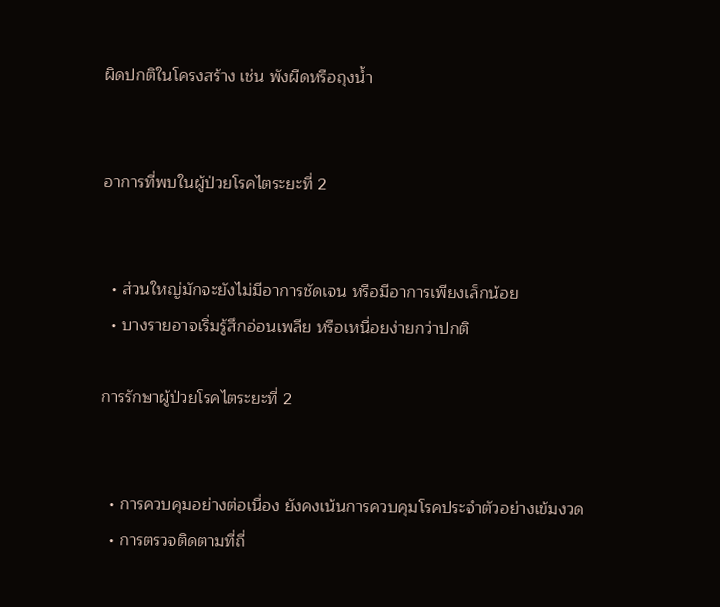ผิดปกติในโครงสร้าง เช่น พังผืดหรือถุงน้ำ


อาการที่พบในผู้ป่วยโรคไตระยะที่ 2


  • ส่วนใหญ่มักจะยังไม่มีอาการชัดเจน หรือมีอาการเพียงเล็กน้อย
  • บางรายอาจเริ่มรู้สึกอ่อนเพลีย หรือเหนื่อยง่ายกว่าปกติ

การรักษาผู้ป่วยโรคไตระยะที่ 2


  • การควบคุมอย่างต่อเนื่อง ยังคงเน้นการควบคุมโรคประจำตัวอย่างเข้มงวด
  • การตรวจติดตามที่ถี่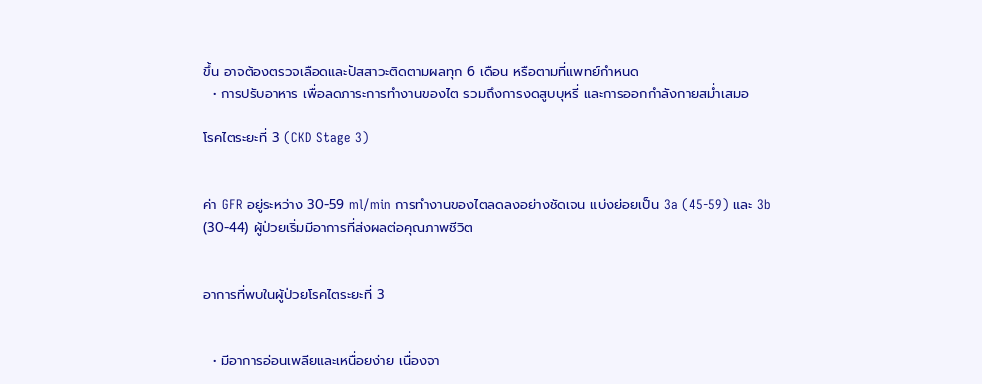ขึ้น อาจต้องตรวจเลือดและปัสสาวะติดตามผลทุก 6 เดือน หรือตามที่แพทย์กำหนด
  • การปรับอาหาร เพื่อลดภาระการทำงานของไต รวมถึงการงดสูบบุหรี่ และการออกกำลังกายสม่ำเสมอ

โรคไตระยะที่ 3 (CKD Stage 3)


ค่า GFR อยู่ระหว่าง 30-59 ml/min การทำงานของไตลดลงอย่างชัดเจน แบ่งย่อยเป็น 3a (45-59) และ 3b (30-44) ผู้ป่วยเริ่มมีอาการที่ส่งผลต่อคุณภาพชีวิต


อาการที่พบในผู้ป่วยโรคไตระยะที่ 3


  • มีอาการอ่อนเพลียและเหนื่อยง่าย เนื่องจา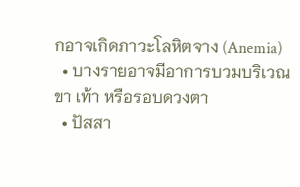กอาจเกิดภาวะโลหิตจาง (Anemia)
  • บางรายอาจมีอาการบวมบริเวณขา เท้า หรือรอบดวงตา
  • ปัสสา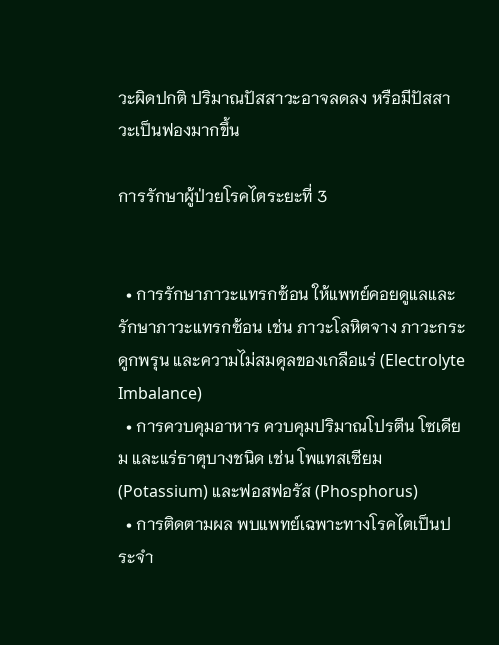วะผิดปกติ ปริมาณปัสสาวะอาจลดลง หรือมีปัสสาวะเป็นฟองมากขึ้น

การรักษาผู้ป่วยโรคไตระยะที่ 3


  • การรักษาภาวะแทรกซ้อน ให้แพทย์คอยดูแลและรักษาภาวะแทรกซ้อน เช่น ภาวะโลหิตจาง ภาวะกระดูกพรุน และความไม่สมดุลของเกลือแร่ (Electrolyte Imbalance)
  • การควบคุมอาหาร ควบคุมปริมาณโปรตีน โซเดียม และแร่ธาตุบางชนิด เช่น โพแทสเซียม (Potassium) และฟอสฟอรัส (Phosphorus)
  • การติดตามผล พบแพทย์เฉพาะทางโรคไตเป็นประจำ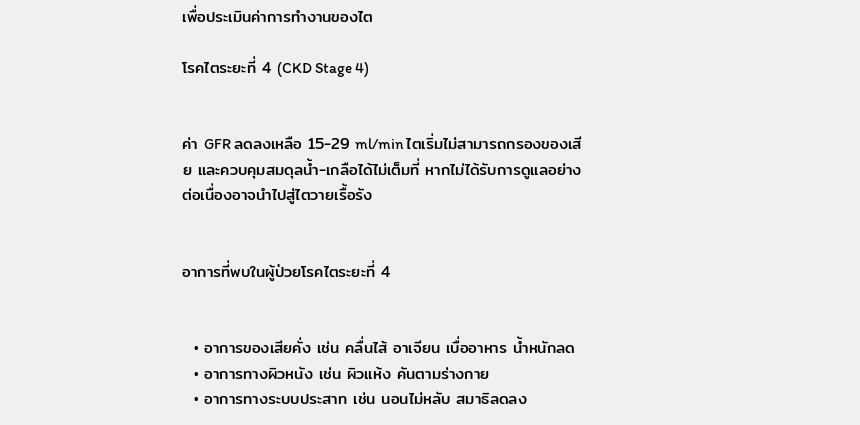เพื่อประเมินค่าการทำงานของไต

โรคไตระยะที่ 4 (CKD Stage 4)


ค่า GFR ลดลงเหลือ 15-29 ml/min ไตเริ่มไม่สามารถกรองของเสีย และควบคุมสมดุลน้ำ-เกลือได้ไม่เต็มที่ หากไม่ได้รับการดูแลอย่างต่อเนื่องอาจนำไปสู่ไตวายเรื้อรัง


อาการที่พบในผู้ป่วยโรคไตระยะที่ 4


  • อาการของเสียคั่ง เช่น คลื่นไส้ อาเจียน เบื่ออาหาร น้ำหนักลด
  • อาการทางผิวหนัง เช่น ผิวแห้ง คันตามร่างกาย
  • อาการทางระบบประสาท เช่น นอนไม่หลับ สมาธิลดลง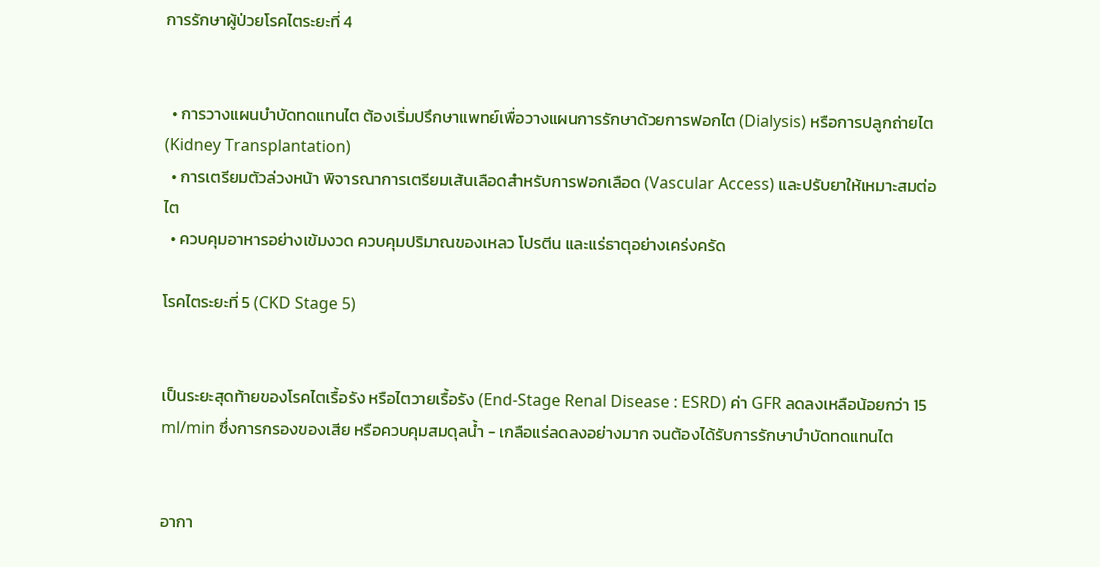การรักษาผู้ป่วยโรคไตระยะที่ 4


  • การวางแผนบำบัดทดแทนไต ต้องเริ่มปรึกษาแพทย์เพื่อวางแผนการรักษาด้วยการฟอกไต (Dialysis) หรือการปลูกถ่ายไต (Kidney Transplantation)
  • การเตรียมตัวล่วงหน้า พิจารณาการเตรียมเส้นเลือดสำหรับการฟอกเลือด (Vascular Access) และปรับยาให้เหมาะสมต่อไต
  • ควบคุมอาหารอย่างเข้มงวด ควบคุมปริมาณของเหลว โปรตีน และแร่ธาตุอย่างเคร่งครัด

โรคไตระยะที่ 5 (CKD Stage 5)


เป็นระยะสุดท้ายของโรคไตเรื้อรัง หรือไตวายเรื้อรัง (End-Stage Renal Disease : ESRD) ค่า GFR ลดลงเหลือน้อยกว่า 15 ml/min ซึ่งการกรองของเสีย หรือควบคุมสมดุลน้ำ - เกลือแร่ลดลงอย่างมาก จนต้องได้รับการรักษาบำบัดทดแทนไต


อากา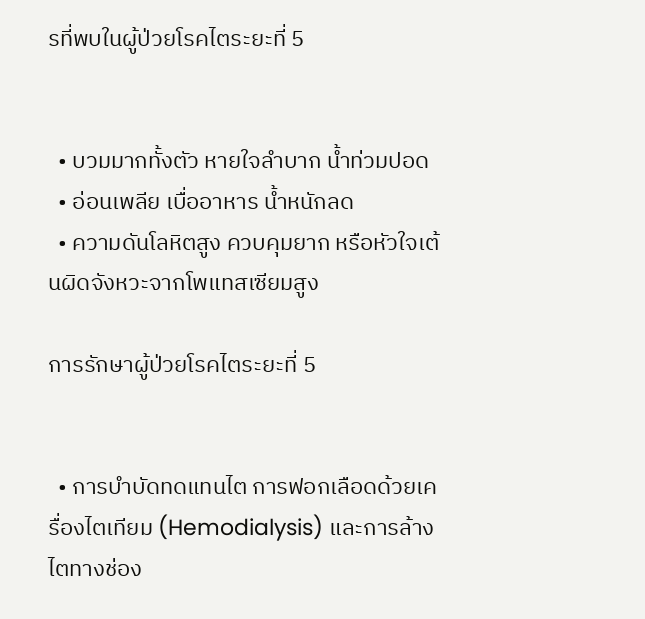รที่พบในผู้ป่วยโรคไตระยะที่ 5


  • บวมมากทั้งตัว หายใจลำบาก น้ำท่วมปอด
  • อ่อนเพลีย เบื่ออาหาร น้ำหนักลด
  • ความดันโลหิตสูง ควบคุมยาก หรือหัวใจเต้นผิดจังหวะจากโพแทสเซียมสูง

การรักษาผู้ป่วยโรคไตระยะที่ 5


  • การบำบัดทดแทนไต การฟอกเลือดด้วยเครื่องไตเทียม (Hemodialysis) และการล้างไตทางช่อง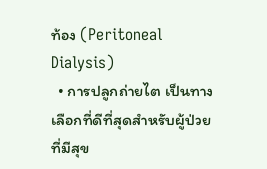ท้อง (Peritoneal Dialysis)
  • การปลูกถ่ายไต เป็นทางเลือกที่ดีที่สุดสำหรับผู้ป่วยที่มีสุข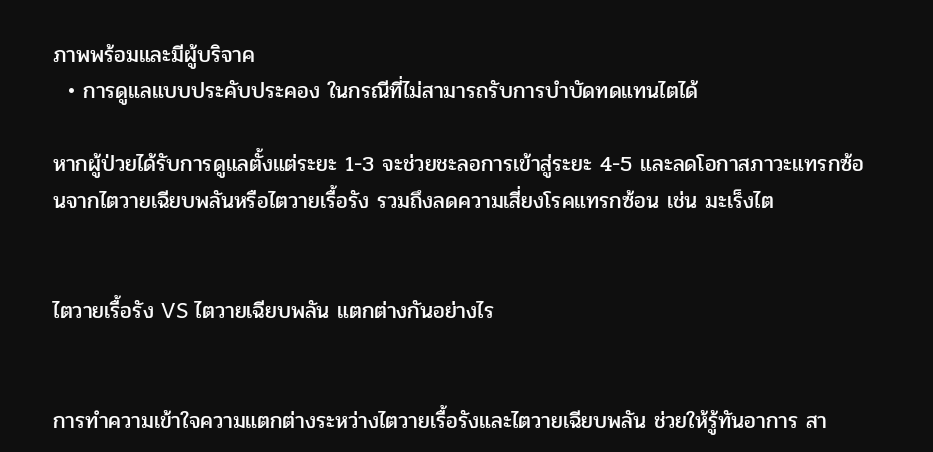ภาพพร้อมและมีผู้บริจาค
  • การดูแลแบบประคับประคอง ในกรณีที่ไม่สามารถรับการบำบัดทดแทนไตได้

หากผู้ป่วยได้รับการดูแลตั้งแต่ระยะ 1-3 จะช่วยชะลอการเข้าสู่ระยะ 4-5 และลดโอกาสภาวะแทรกซ้อนจากไตวายเฉียบพลันหรือไตวายเรื้อรัง รวมถึงลดความเสี่ยงโรคแทรกซ้อน เช่น มะเร็งไต


ไตวายเรื้อรัง VS ไตวายเฉียบพลัน แตกต่างกันอย่างไร


การทำความเข้าใจความแตกต่างระหว่างไตวายเรื้อรังและไตวายเฉียบพลัน ช่วยให้รู้ทันอาการ สา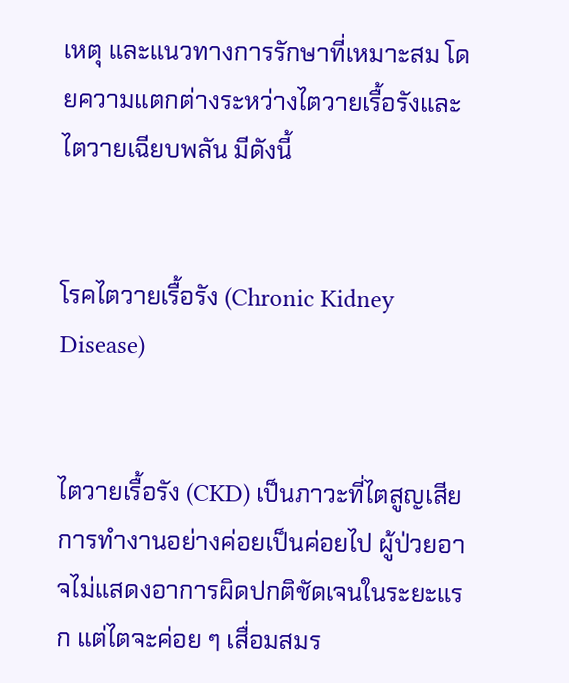เหตุ และแนวทางการรักษาที่เหมาะสม โดยความแตกต่างระหว่างไตวายเรื้อรังและไตวายเฉียบพลัน มีดังนี้


โรคไตวายเรื้อรัง (Chronic Kidney Disease)


ไตวายเรื้อรัง (CKD) เป็นภาวะที่ไตสูญเสียการทำงานอย่างค่อยเป็นค่อยไป ผู้ป่วยอาจไม่แสดงอาการผิดปกติชัดเจนในระยะแรก แต่ไตจะค่อย ๆ เสื่อมสมร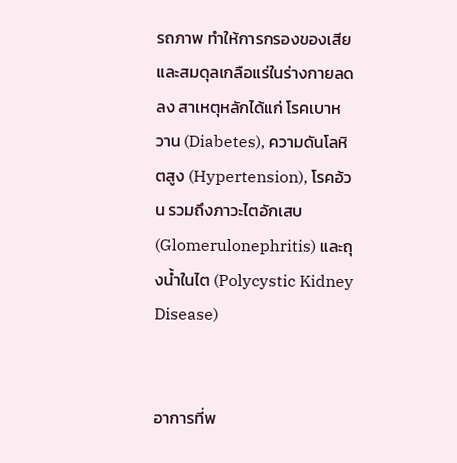รถภาพ ทำให้การกรองของเสียและสมดุลเกลือแร่ในร่างกายลดลง สาเหตุหลักได้แก่ โรคเบาหวาน (Diabetes), ความดันโลหิตสูง (Hypertension), โรคอ้วน รวมถึงภาวะไตอักเสบ (Glomerulonephritis) และถุงน้ำในไต (Polycystic Kidney Disease)


อาการที่พ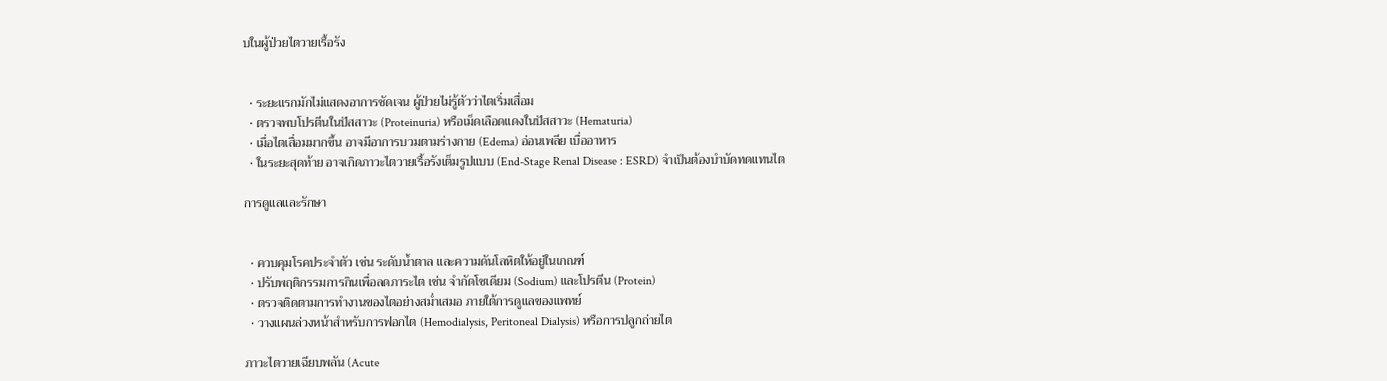บในผู้ป่วยไตวายเรื้อรัง


  • ระยะแรกมักไม่แสดงอาการชัดเจน ผู้ป่วยไม่รู้ตัวว่าไตเริ่มเสื่อม
  • ตรวจพบโปรตีนในปัสสาวะ (Proteinuria) หรือเม็ดเลือดแดงในปัสสาวะ (Hematuria)
  • เมื่อไตเสื่อมมากขึ้น อาจมีอาการบวมตามร่างกาย (Edema) อ่อนเพลีย เบื่ออาหาร
  • ในระยะสุดท้าย อาจเกิดภาวะไตวายเรื้อรังเต็มรูปแบบ (End-Stage Renal Disease : ESRD) จำเป็นต้องบำบัดทดแทนไต

การดูแลและรักษา


  • ควบคุมโรคประจำตัว เช่น ระดับน้ำตาล และความดันโลหิตให้อยู่ในเกณฑ์
  • ปรับพฤติกรรมการกินเพื่อลดภาระไต เช่น จำกัดโซเดียม (Sodium) และโปรตีน (Protein)
  • ตรวจติดตามการทำงานของไตอย่างสม่ำเสมอ ภายใต้การดูแลของแพทย์
  • วางแผนล่วงหน้าสำหรับการฟอกไต (Hemodialysis, Peritoneal Dialysis) หรือการปลูกถ่ายไต

ภาวะไตวายเฉียบพลัน (Acute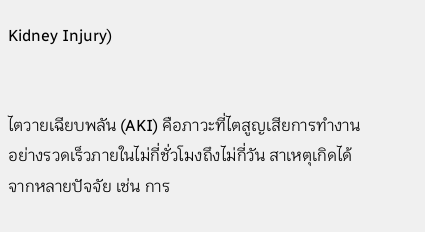Kidney Injury)


ไตวายเฉียบพลัน (AKI) คือภาวะที่ไตสูญเสียการทำงานอย่างรวดเร็วภายในไม่กี่ชั่วโมงถึงไม่กี่วัน สาเหตุเกิดได้จากหลายปัจจัย เช่น การ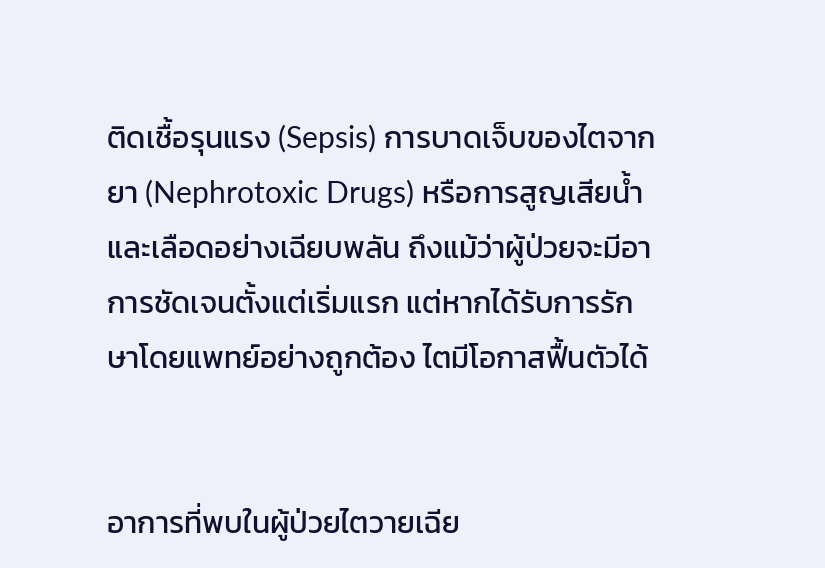ติดเชื้อรุนแรง (Sepsis) การบาดเจ็บของไตจากยา (Nephrotoxic Drugs) หรือการสูญเสียน้ำและเลือดอย่างเฉียบพลัน ถึงแม้ว่าผู้ป่วยจะมีอาการชัดเจนตั้งแต่เริ่มแรก แต่หากได้รับการรักษาโดยแพทย์อย่างถูกต้อง ไตมีโอกาสฟื้นตัวได้


อาการที่พบในผู้ป่วยไตวายเฉีย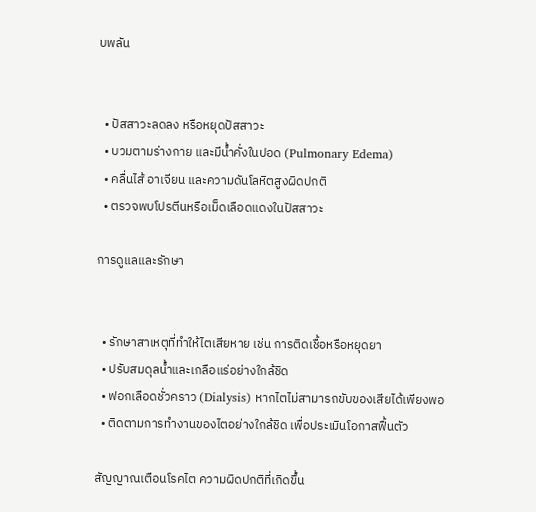บพลัน


  • ปัสสาวะลดลง หรือหยุดปัสสาวะ
  • บวมตามร่างกาย และมีน้ำคั่งในปอด (Pulmonary Edema)
  • คลื่นไส้ อาเจียน และความดันโลหิตสูงผิดปกติ
  • ตรวจพบโปรตีนหรือเม็ดเลือดแดงในปัสสาวะ

การดูแลและรักษา


  • รักษาสาเหตุที่ทำให้ไตเสียหาย เช่น การติดเชื้อหรือหยุดยา
  • ปรับสมดุลน้ำและเกลือแร่อย่างใกล้ชิด
  • ฟอกเลือดชั่วคราว (Dialysis) หากไตไม่สามารถขับของเสียได้เพียงพอ
  • ติดตามการทำงานของไตอย่างใกล้ชิด เพื่อประเมินโอกาสฟื้นตัว

สัญญาณเตือนโรคไต ความผิดปกติที่เกิดขึ้น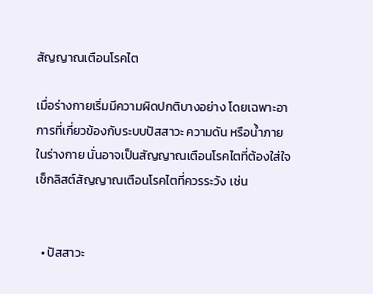สัญญาณเตือนโรคไต

เมื่อร่างกายเริ่มมีความผิดปกติบางอย่าง โดยเฉพาะอาการที่เกี่ยวข้องกับระบบปัสสาวะ ความดัน หรือน้ำภายในร่างกาย นั่นอาจเป็นสัญญาณเตือนโรคไตที่ต้องใส่ใจ เช็กลิสต์สัญญาณเตือนโรคไตที่ควรระวัง เช่น


  • ปัสสาวะ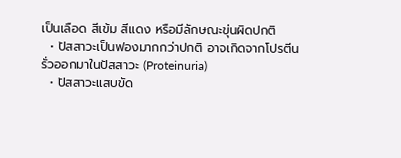เป็นเลือด สีเข้ม สีแดง หรือมีลักษณะขุ่นผิดปกติ
  • ปัสสาวะเป็นฟองมากกว่าปกติ อาจเกิดจากโปรตีนรั่วออกมาในปัสสาวะ (Proteinuria)
  • ปัสสาวะแสบขัด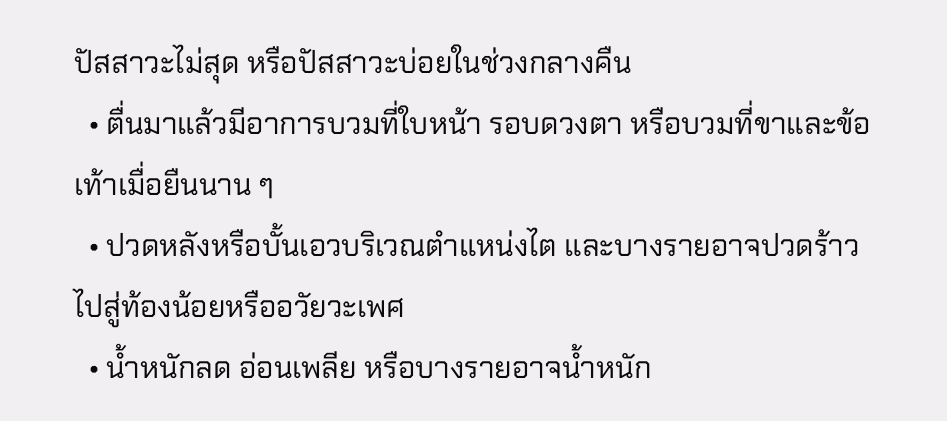ปัสสาวะไม่สุด หรือปัสสาวะบ่อยในช่วงกลางคืน
  • ตื่นมาแล้วมีอาการบวมที่ใบหน้า รอบดวงตา หรือบวมที่ขาและข้อเท้าเมื่อยืนนาน ๆ
  • ปวดหลังหรือบั้นเอวบริเวณตำแหน่งไต และบางรายอาจปวดร้าวไปสู่ท้องน้อยหรืออวัยวะเพศ
  • น้ำหนักลด อ่อนเพลีย หรือบางรายอาจน้ำหนัก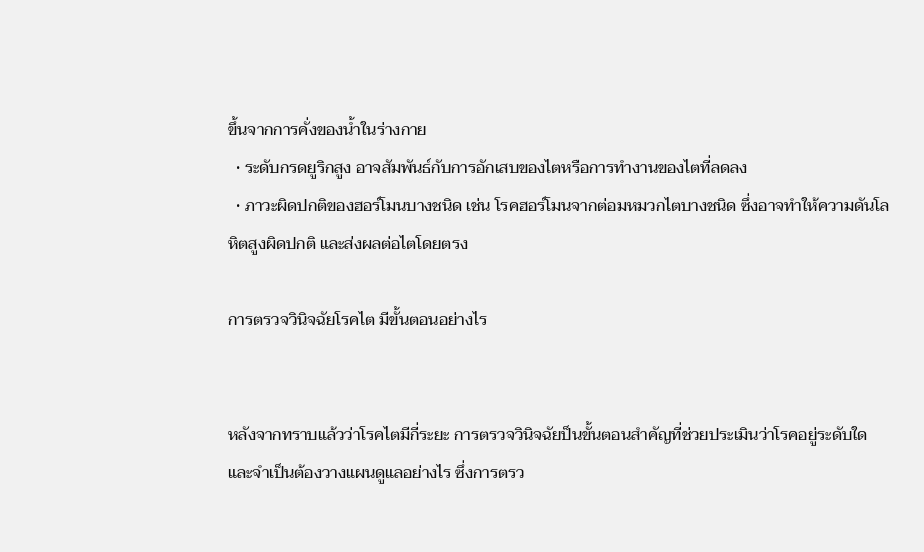ขึ้นจากการคั่งของน้ำในร่างกาย
  • ระดับกรดยูริกสูง อาจสัมพันธ์กับการอักเสบของไตหรือการทำงานของไตที่ลดลง
  • ภาวะผิดปกติของฮอร์โมนบางชนิด เช่น โรคฮอร์โมนจากต่อมหมวกไตบางชนิด ซึ่งอาจทำให้ความดันโลหิตสูงผิดปกติ และส่งผลต่อไตโดยตรง

การตรวจวินิจฉัยโรคไต มีขั้นตอนอย่างไร


หลังจากทราบแล้วว่าโรคไตมีกี่ระยะ การตรวจวินิจฉัยป็นขั้นตอนสำคัญที่ช่วยประเมินว่าโรคอยู่ระดับใด และจำเป็นต้องวางแผนดูแลอย่างไร ซึ่งการตรว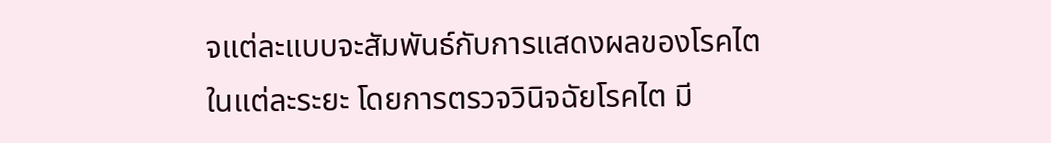จแต่ละแบบจะสัมพันธ์กับการแสดงผลของโรคไตในแต่ละระยะ โดยการตรวจวินิจฉัยโรคไต มี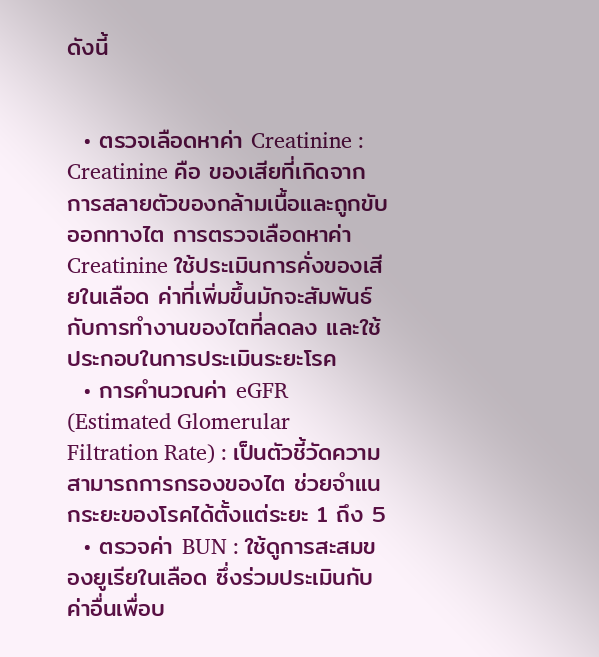ดังนี้


  • ตรวจเลือดหาค่า Creatinine : Creatinine คือ ของเสียที่เกิดจากการสลายตัวของกล้ามเนื้อและถูกขับออกทางไต การตรวจเลือดหาค่า Creatinine ใช้ประเมินการคั่งของเสียในเลือด ค่าที่เพิ่มขึ้นมักจะสัมพันธ์กับการทำงานของไตที่ลดลง และใช้ประกอบในการประเมินระยะโรค
  • การคำนวณค่า eGFR (Estimated Glomerular Filtration Rate) : เป็นตัวชี้วัดความสามารถการกรองของไต ช่วยจำแนกระยะของโรคได้ตั้งแต่ระยะ 1 ถึง 5
  • ตรวจค่า BUN : ใช้ดูการสะสมของยูเรียในเลือด ซึ่งร่วมประเมินกับค่าอื่นเพื่อบ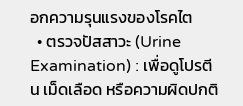อกความรุนแรงของโรคไต
  • ตรวจปัสสาวะ (Urine Examination) : เพื่อดูโปรตีน เม็ดเลือด หรือความผิดปกติ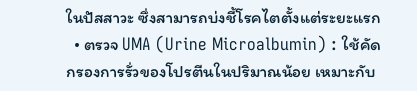ในปัสสาวะ ซึ่งสามารถบ่งชี้โรคไตตั้งแต่ระยะแรก
  • ตรวจ UMA (Urine Microalbumin) : ใช้คัดกรองการรั่วของโปรตีนในปริมาณน้อย เหมาะกับ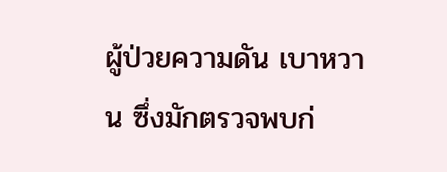ผู้ป่วยความดัน เบาหวาน ซึ่งมักตรวจพบก่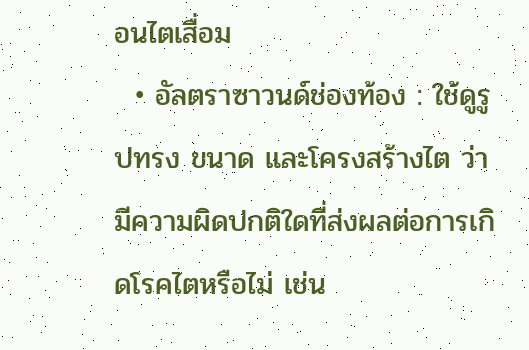อนไตเสื่อม
  • อัลตราซาวนด์ช่องท้อง : ใช้ดูรูปทรง ขนาด และโครงสร้างไต ว่ามีความผิดปกติใดที่ส่งผลต่อการเกิดโรคไตหรือไม่ เช่น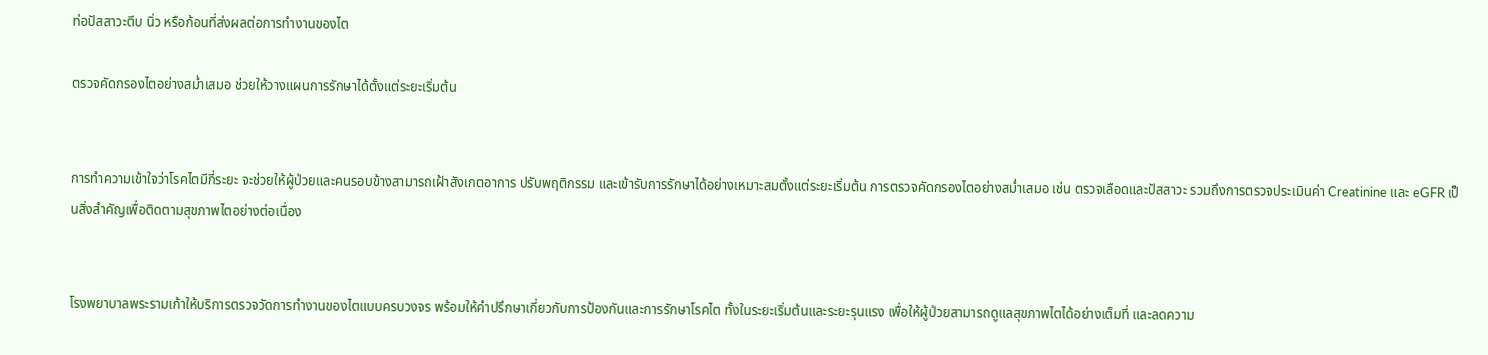ท่อปัสสาวะตีบ นิ่ว หรือก้อนที่ส่งผลต่อการทำงานของไต

ตรวจคัดกรองไตอย่างสม่ำเสมอ ช่วยให้วางแผนการรักษาได้ตั้งแต่ระยะเริ่มต้น


การทำความเข้าใจว่าโรคไตมีกี่ระยะ จะช่วยให้ผู้ป่วยและคนรอบข้างสามารถเฝ้าสังเกตอาการ ปรับพฤติกรรม และเข้ารับการรักษาได้อย่างเหมาะสมตั้งแต่ระยะเริ่มต้น การตรวจคัดกรองไตอย่างสม่ำเสมอ เช่น ตรวจเลือดและปัสสาวะ รวมถึงการตรวจประเมินค่า Creatinine และ eGFR เป็นสิ่งสำคัญเพื่อติดตามสุขภาพไตอย่างต่อเนื่อง


โรงพยาบาลพระรามเก้าให้บริการตรวจวัดการทำงานของไตแบบครบวงจร พร้อมให้คำปรึกษาเกี่ยวกับการป้องกันและการรักษาโรคไต ทั้งในระยะเริ่มต้นและระยะรุนแรง เพื่อให้ผู้ป่วยสามารถดูแลสุขภาพไตได้อย่างเต็มที่ และลดความ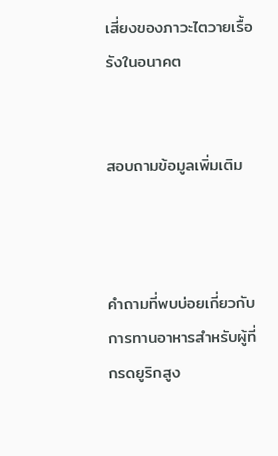เสี่ยงของภาวะไตวายเรื้อรังในอนาคต


สอบถามข้อมูลเพิ่มเติม



คำถามที่พบบ่อยเกี่ยวกับการทานอาหารสำหรับผู้ที่กรดยูริกสูง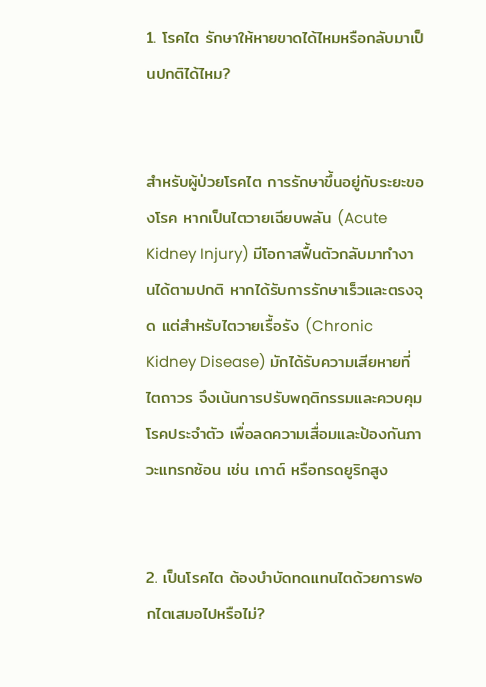1. โรคไต รักษาให้หายขาดได้ไหมหรือกลับมาเป็นปกติได้ไหม?


สำหรับผู้ป่วยโรคไต การรักษาขึ้นอยู่กับระยะของโรค หากเป็นไตวายเฉียบพลัน (Acute Kidney Injury) มีโอกาสฟื้นตัวกลับมาทำงานได้ตามปกติ หากได้รับการรักษาเร็วและตรงจุด แต่สำหรับไตวายเรื้อรัง (Chronic Kidney Disease) มักได้รับความเสียหายที่ไตถาวร จึงเน้นการปรับพฤติกรรมและควบคุมโรคประจำตัว เพื่อลดความเสื่อมและป้องกันภาวะแทรกซ้อน เช่น เกาต์ หรือกรดยูริกสูง


2. เป็นโรคไต ต้องบำบัดทดแทนไตด้วยการฟอกไตเสมอไปหรือไม่?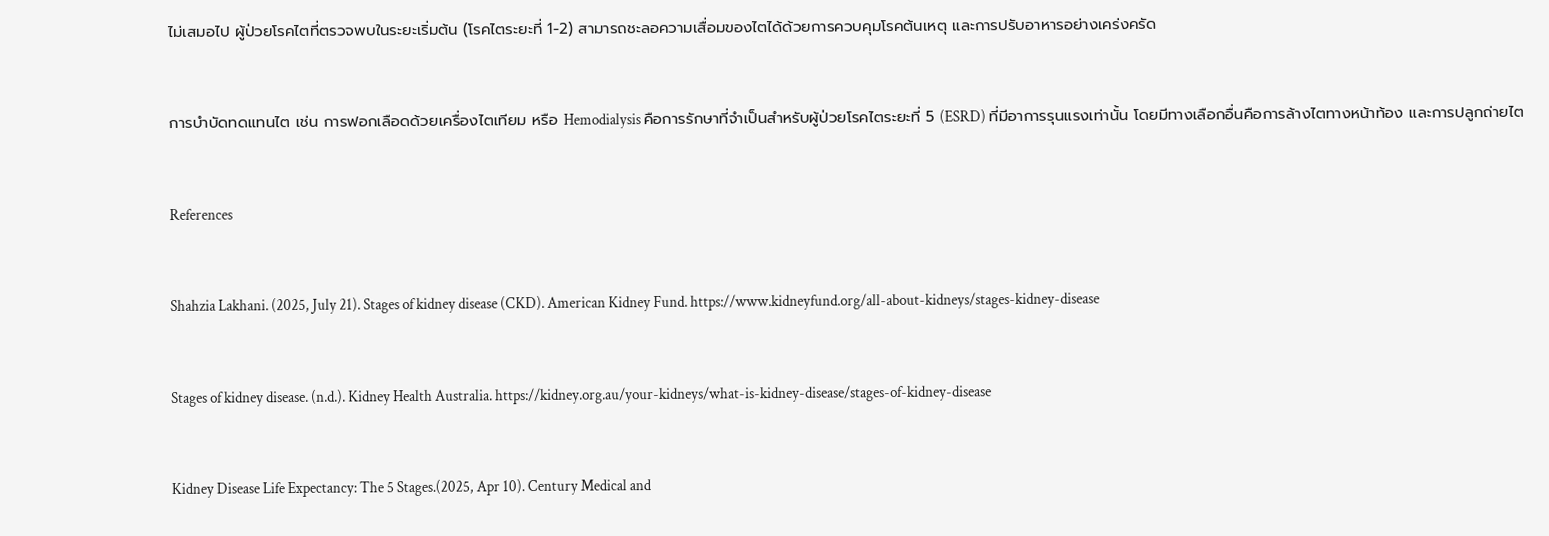ไม่เสมอไป ผู้ป่วยโรคไตที่ตรวจพบในระยะเริ่มต้น (โรคไตระยะที่ 1-2) สามารถชะลอความเสื่อมของไตได้ด้วยการควบคุมโรคต้นเหตุ และการปรับอาหารอย่างเคร่งครัด


การบำบัดทดแทนไต เช่น การฟอกเลือดด้วยเครื่องไตเทียม หรือ Hemodialysis คือการรักษาที่จำเป็นสำหรับผู้ป่วยโรคไตระยะที่ 5 (ESRD) ที่มีอาการรุนแรงเท่านั้น โดยมีทางเลือกอื่นคือการล้างไตทางหน้าท้อง และการปลูกถ่ายไต


References


Shahzia Lakhani. (2025, July 21). Stages of kidney disease (CKD). American Kidney Fund. https://www.kidneyfund.org/all-about-kidneys/stages-kidney-disease


Stages of kidney disease. (n.d.). Kidney Health Australia. https://kidney.org.au/your-kidneys/what-is-kidney-disease/stages-of-kidney-disease


Kidney Disease Life Expectancy: The 5 Stages.(2025, Apr 10). Century Medical and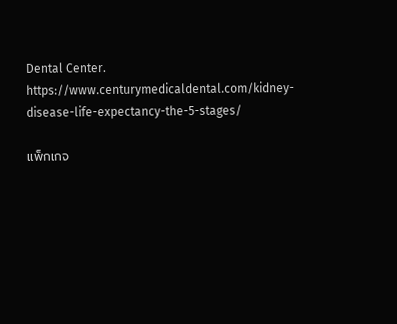Dental Center. https://www.centurymedicaldental.com/kidney-disease-life-expectancy-the-5-stages/

แพ็กเกจ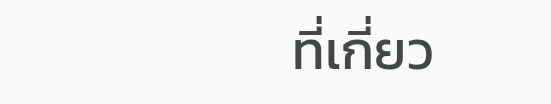ที่เกี่ยว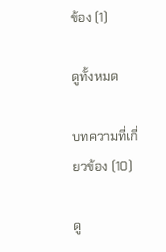ข้อง (1)

ดูทั้งหมด

บทความที่เกี่ยวข้อง (10)

ดู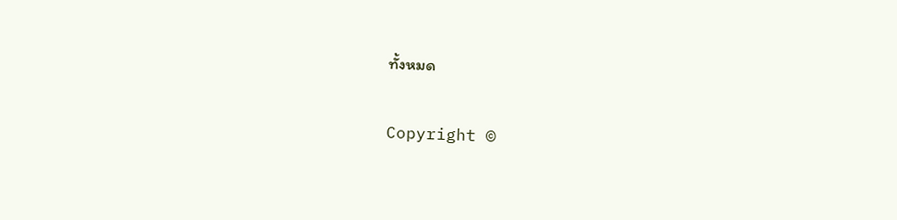ทั้งหมด

Copyright ©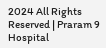2024 All Rights Reserved | Praram 9 Hospital